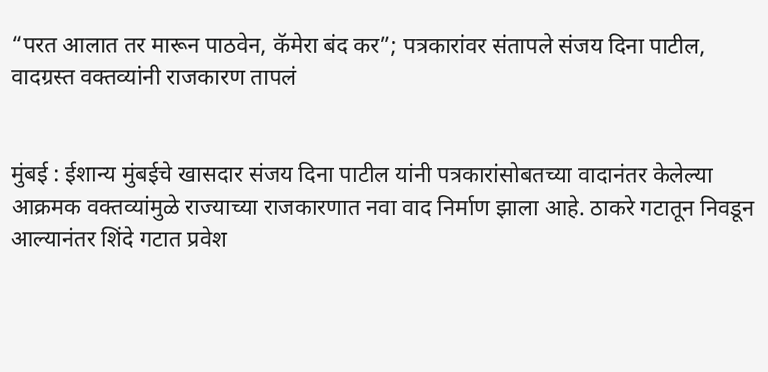“परत आलात तर मारून पाठवेन, कॅमेरा बंद कर”; पत्रकारांवर संतापले संजय दिना पाटील, वादग्रस्त वक्तव्यांनी राजकारण तापलं


मुंबई : ईशान्य मुंबईचे खासदार संजय दिना पाटील यांनी पत्रकारांसोबतच्या वादानंतर केलेल्या आक्रमक वक्तव्यांमुळे राज्याच्या राजकारणात नवा वाद निर्माण झाला आहे. ठाकरे गटातून निवडून आल्यानंतर शिंदे गटात प्रवेश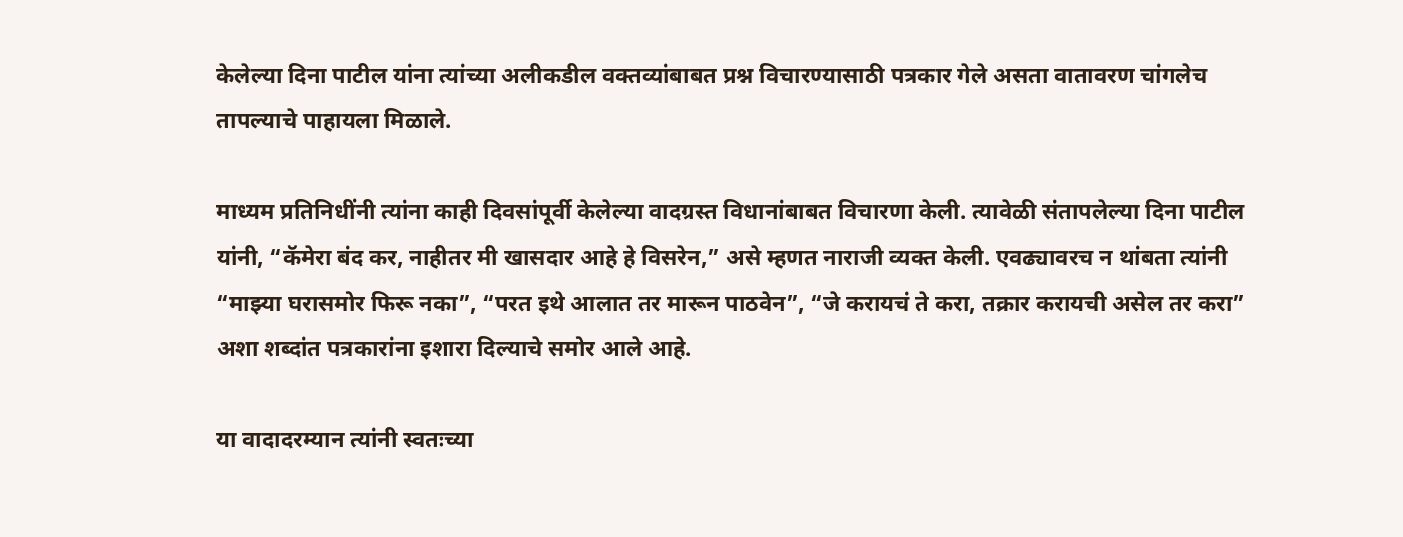केलेल्या दिना पाटील यांना त्यांच्या अलीकडील वक्तव्यांबाबत प्रश्न विचारण्यासाठी पत्रकार गेले असता वातावरण चांगलेच तापल्याचे पाहायला मिळाले.

माध्यम प्रतिनिधींनी त्यांना काही दिवसांपूर्वी केलेल्या वादग्रस्त विधानांबाबत विचारणा केली. त्यावेळी संतापलेल्या दिना पाटील यांनी, “कॅमेरा बंद कर, नाहीतर मी खासदार आहे हे विसरेन,” असे म्हणत नाराजी व्यक्त केली. एवढ्यावरच न थांबता त्यांनी “माझ्या घरासमोर फिरू नका”, “परत इथे आलात तर मारून पाठवेन”, “जे करायचं ते करा, तक्रार करायची असेल तर करा” अशा शब्दांत पत्रकारांना इशारा दिल्याचे समोर आले आहे.

या वादादरम्यान त्यांनी स्वतःच्या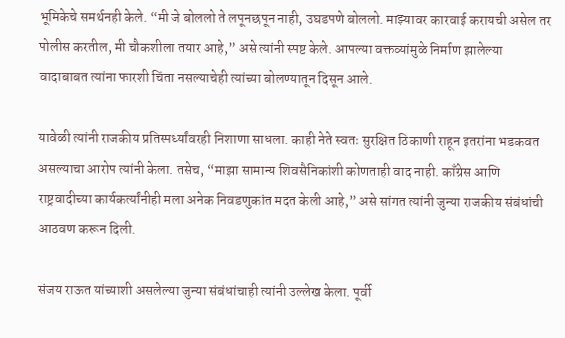भूमिकेचे समर्थनही केले. “मी जे बोललो ते लपूनछपून नाही, उघडपणे बोललो. माझ्यावर कारवाई करायची असेल तर पोलीस करतील, मी चौकशीला तयार आहे,” असे त्यांनी स्पष्ट केले. आपल्या वक्तव्यांमुळे निर्माण झालेल्या वादाबाबत त्यांना फारशी चिंता नसल्याचेही त्यांच्या बोलण्यातून दिसून आले.

यावेळी त्यांनी राजकीय प्रतिस्पर्ध्यांवरही निशाणा साधला. काही नेते स्वतः सुरक्षित ठिकाणी राहून इतरांना भडकवत असल्याचा आरोप त्यांनी केला. तसेच, “माझा सामान्य शिवसैनिकांशी कोणताही वाद नाही. काँग्रेस आणि राष्ट्रवादीच्या कार्यकर्त्यांनीही मला अनेक निवडणुकांत मदत केली आहे,” असे सांगत त्यांनी जुन्या राजकीय संबंधांची आठवण करून दिली.

संजय राऊत यांच्याशी असलेल्या जुन्या संबंधांचाही त्यांनी उल्लेख केला. पूर्वी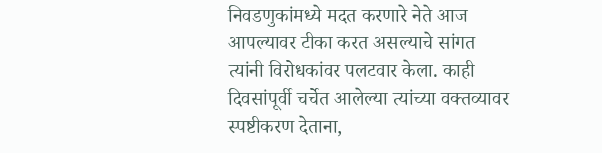निवडणुकांमध्ये मदत करणारे नेते आज आपल्यावर टीका करत असल्याचे सांगत त्यांनी विरोधकांवर पलटवार केला. काही दिवसांपूर्वी चर्चेत आलेल्या त्यांच्या वक्तव्यावर स्पष्टीकरण देताना,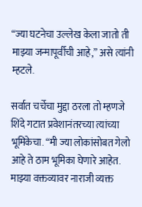“ज्या घटनेचा उल्लेख केला जातो ती माझ्या जन्मापूर्वीची आहे,” असे त्यांनी म्हटले.

सर्वात चर्चेचा मुद्दा ठरला तो म्हणजे शिंदे गटात प्रवेशानंतरच्या त्यांच्या भूमिकेचा. “मी ज्या लोकांसोबत गेलो आहे ते ठाम भूमिका घेणारे आहेत. माझ्या वक्तव्यावर नाराजी व्यक्त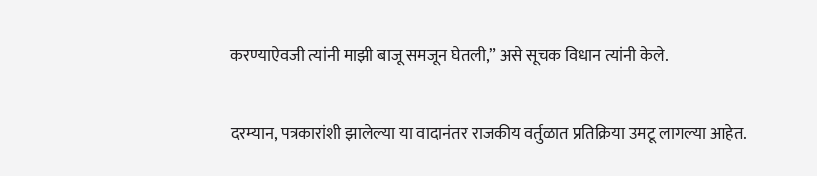करण्याऐवजी त्यांनी माझी बाजू समजून घेतली,” असे सूचक विधान त्यांनी केले.

दरम्यान, पत्रकारांशी झालेल्या या वादानंतर राजकीय वर्तुळात प्रतिक्रिया उमटू लागल्या आहेत.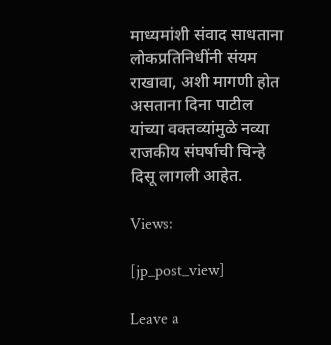माध्यमांशी संवाद साधताना लोकप्रतिनिधींनी संयम राखावा, अशी मागणी होत असताना दिना पाटील यांच्या वक्तव्यांमुळे नव्या राजकीय संघर्षाची चिन्हे दिसू लागली आहेत.

Views:

[jp_post_view]

Leave a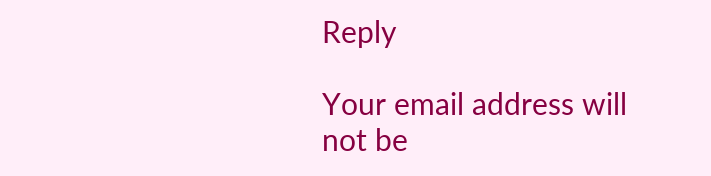Reply

Your email address will not be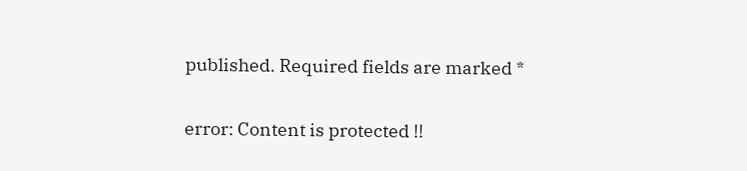published. Required fields are marked *

error: Content is protected !!